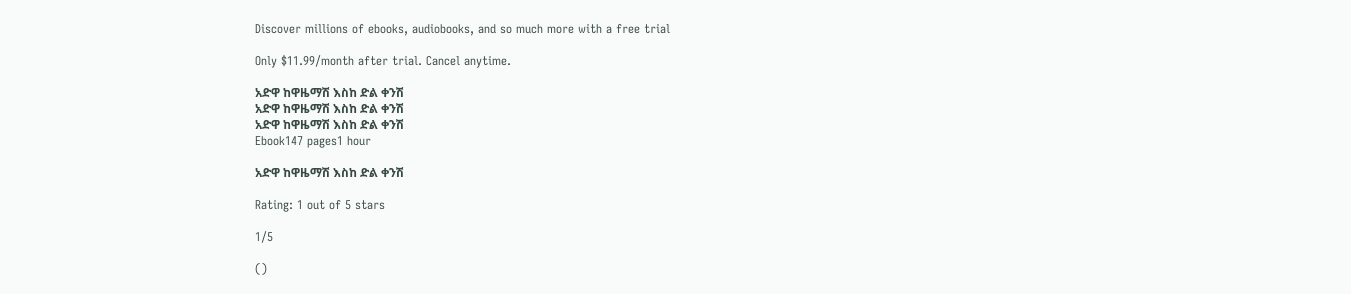Discover millions of ebooks, audiobooks, and so much more with a free trial

Only $11.99/month after trial. Cancel anytime.

አድዋ ከዋዜማሽ እስከ ድል ቀንሽ
አድዋ ከዋዜማሽ እስከ ድል ቀንሽ
አድዋ ከዋዜማሽ እስከ ድል ቀንሽ
Ebook147 pages1 hour

አድዋ ከዋዜማሽ እስከ ድል ቀንሽ

Rating: 1 out of 5 stars

1/5

()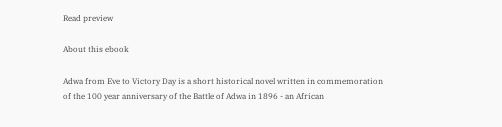Read preview

About this ebook

Adwa from Eve to Victory Day is a short historical novel written in commemoration of the 100 year anniversary of the Battle of Adwa in 1896 - an African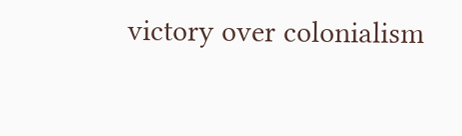victory over colonialism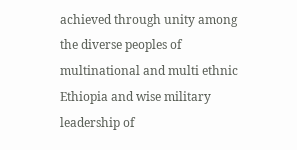achieved through unity among the diverse peoples of multinational and multi ethnic Ethiopia and wise military leadership of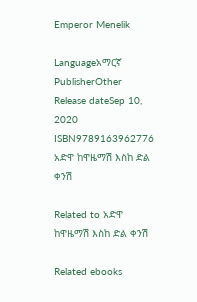Emperor Menelik

Languageአማርኛ
PublisherOther
Release dateSep 10, 2020
ISBN9789163962776
አድዋ ከዋዜማሽ እስከ ድል ቀንሽ

Related to አድዋ ከዋዜማሽ እስከ ድል ቀንሽ

Related ebooks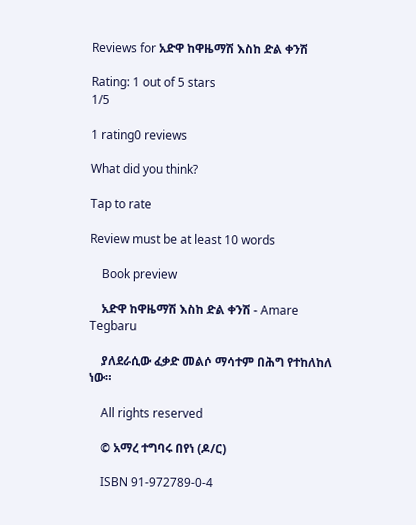Reviews for አድዋ ከዋዜማሽ እስከ ድል ቀንሽ

Rating: 1 out of 5 stars
1/5

1 rating0 reviews

What did you think?

Tap to rate

Review must be at least 10 words

    Book preview

    አድዋ ከዋዜማሽ እስከ ድል ቀንሽ - Amare Tegbaru

    ያለደራሲው ፈቃድ መልሶ ማሳተም በሕግ የተከለከለ ነው።

    All rights reserved

    © አማረ ተግባሩ በየነ (ዶ/ር)

    ISBN 91-972789-0-4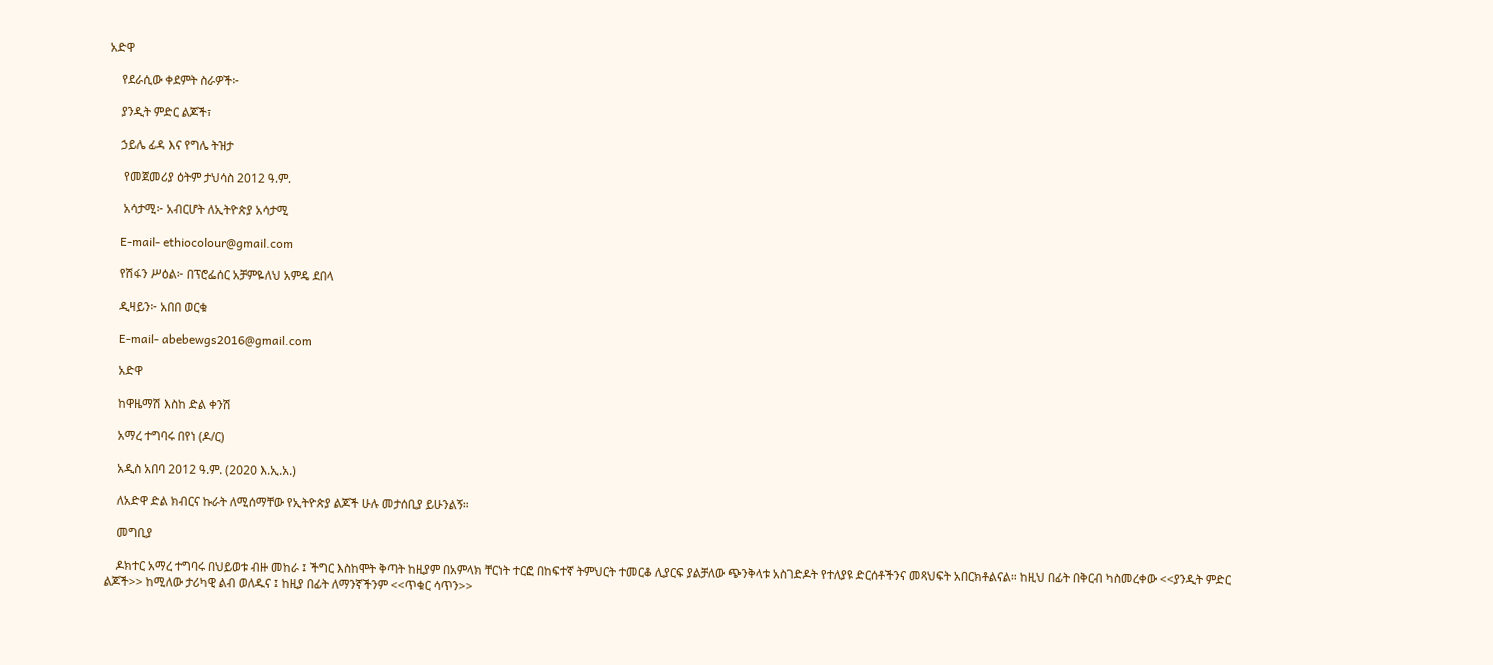አድዋ

    የደራሲው ቀደምት ስራዎች፦

    ያንዲት ምድር ልጆች፣

    ኃይሌ ፊዳ እና የግሌ ትዝታ

     የመጀመሪያ ዕትም ታህሳስ 2012 ዓ.ም.

     አሳታሚ፦ አብርሆት ለኢትዮጵያ አሳታሚ

    E-mail- ethiocolour@gmail.com

    የሽፋን ሥዕል፦ በፕሮፌሰር አቻምዬለህ አምዴ ደበላ

    ዲዛይን፦ አበበ ወርቁ

    E-mail- abebewgs2016@gmail.com

    አድዋ

    ከዋዜማሽ እስከ ድል ቀንሽ

    አማረ ተግባሩ በየነ (ዶ/ር)

    አዲስ አበባ 2012 ዓ.ም. (2020 እ.ኢ.አ.)

    ለአድዋ ድል ክብርና ኩራት ለሚሰማቸው የኢትዮጵያ ልጆች ሁሉ መታሰቢያ ይሁንልኝ።

    መግቢያ

    ዶክተር አማረ ተግባሩ በህይወቱ ብዙ መከራ ፤ ችግር እስከሞት ቅጣት ከዚያም በአምላክ ቸርነት ተርፎ በከፍተኛ ትምህርት ተመርቆ ሊያርፍ ያልቻለው ጭንቅላቱ አስገድዶት የተለያዩ ድርሰቶችንና መጻህፍት አበርክቶልናል። ከዚህ በፊት በቅርብ ካስመረቀው <<ያንዲት ምድር ልጆች>> ከሚለው ታሪካዊ ልብ ወለዱና ፤ ከዚያ በፊት ለማንኛችንም <<ጥቁር ሳጥን>>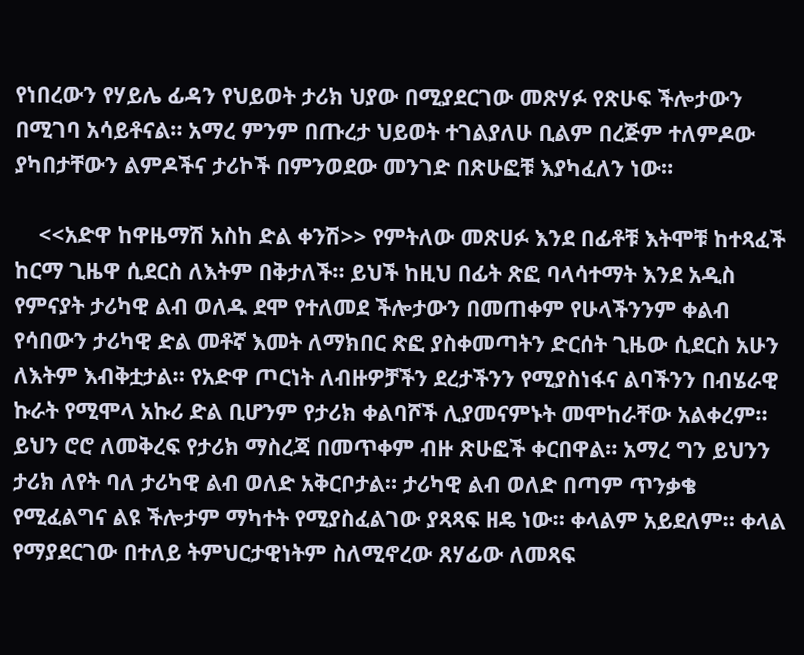የነበረውን የሃይሌ ፊዳን የህይወት ታሪክ ህያው በሚያደርገው መጽሃፉ የጽሁፍ ችሎታውን በሚገባ አሳይቶናል። አማረ ምንም በጡረታ ህይወት ተገልያለሁ ቢልም በረጅም ተለምዶው ያካበታቸውን ልምዶችና ታሪኮች በምንወደው መንገድ በጽሁፎቹ እያካፈለን ነው።

    <<አድዋ ከዋዜማሽ አስከ ድል ቀንሽ>> የምትለው መጽሀፉ እንደ በፊቶቹ እትሞቹ ከተጻፈች ከርማ ጊዜዋ ሲደርስ ለእትም በቅታለች። ይህች ከዚህ በፊት ጽፎ ባላሳተማት እንደ አዲስ የምናያት ታሪካዊ ልብ ወለዱ ደሞ የተለመደ ችሎታውን በመጠቀም የሁላችንንም ቀልብ የሳበውን ታሪካዊ ድል መቶኛ እመት ለማክበር ጽፎ ያስቀመጣትን ድርሰት ጊዜው ሲደርስ አሁን ለእትም እብቅቷታል። የአድዋ ጦርነት ለብዙዎቻችን ደረታችንን የሚያስነፋና ልባችንን በብሄራዊ ኩራት የሚሞላ አኩሪ ድል ቢሆንም የታሪክ ቀልባሾች ሊያመናምኑት መሞከራቸው አልቀረም። ይህን ሮሮ ለመቅረፍ የታሪክ ማስረጃ በመጥቀም ብዙ ጽሁፎች ቀርበዋል። አማረ ግን ይህንን ታሪክ ለየት ባለ ታሪካዊ ልብ ወለድ አቅርቦታል። ታሪካዊ ልብ ወለድ በጣም ጥንቃቄ የሚፈልግና ልዩ ችሎታም ማካተት የሚያስፈልገው ያጻጻፍ ዘዴ ነው። ቀላልም አይደለም። ቀላል የማያደርገው በተለይ ትምህርታዊነትም ስለሚኖረው ጸሃፊው ለመጻፍ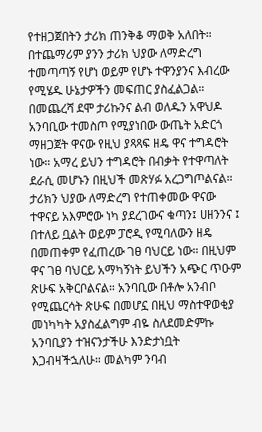የተዘጋጀበትን ታሪክ ጠንቅቆ ማወቅ አለበት። በተጨማሪም ያንን ታሪክ ህያው ለማድረግ ተመጣጣኝ የሆነ ወይም የሆኑ ተዋንያንና እብረው የሚሄዱ ሁኔታዎችን መፍጠር ያስፈልጋል። በመጨረሻ ደሞ ታሪኩንና ልብ ወለዱን አዋህዶ አንባቢው ተመስጦ የሚያነበው ውጤት አድርጎ ማዘጋጀት ዋናው የዚህ ያጻጻፍ ዘዴ ዋና ተግዳሮት ነው። አማረ ይህን ተግዳሮት በብቃት የተዋጣለት ደራሲ መሆኑን በዚህች መጽሃፉ አረጋግጦልናል። ታሪክን ህያው ለማድረግ የተጠቀመው ዋናው ተዋናይ አእምሮው ነካ ያደረገውና ቁጣን፤ ሀዘንንና ፤ በተለይ ቧልት ወይም ፓሮዲ የሚባለውን ዘዴ በመጠቀም የፈጠረው ገፀ ባህርይ ነው። በዚህም ዋና ገፀ ባህርይ አማካኝነት ይህችን አጭር ጥዑም ጽሁፍ አቅርቦልናል። አንባቢው በቶሎ አንብቦ የሚጨርሳት ጽሁፍ በመሆኗ በዚህ ማስተዋወቂያ መነካካት አያስፈልግም ብዬ ስለደመድምኩ አንባቢያን ተዝናንታችሁ እንድታነቧት እጋብዛችኋለሁ። መልካም ንባብ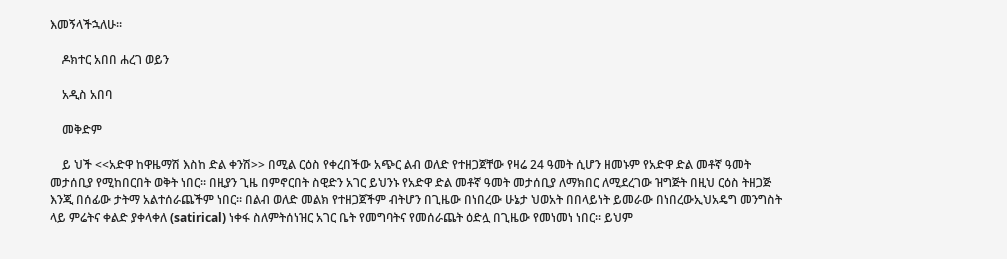እመኝላችኋለሁ።

    ዶክተር አበበ ሐረገ ወይን

    አዲስ አበባ

    መቅድም

    ይ ህች <<አድዋ ከዋዜማሽ እስከ ድል ቀንሽ>> በሚል ርዕስ የቀረበችው አጭር ልብ ወለድ የተዘጋጀቸው የዛሬ 24 ዓመት ሲሆን ዘመኑም የአድዋ ድል መቶኛ ዓመት መታሰቢያ የሚከበርበት ወቅት ነበር። በዚያን ጊዜ በምኖርበት ስዊድን አገር ይህንኑ የአድዋ ድል መቶኛ ዓመት መታሰቢያ ለማክበር ለሚደረገው ዝግጅት በዚህ ርዕስ ትዘጋጅ እንጂ በሰፊው ታትማ አልተሰራጨችም ነበር። በልብ ወለድ መልክ የተዘጋጀችም ብትሆን በጊዜው በነበረው ሁኔታ ህወአት በበላይነት ይመራው በነበረውኢህአዴግ መንግስት ላይ ምሬትና ቀልድ ያቀላቀለ (satirical) ነቀፋ ስለምትሰነዝር አገር ቤት የመግባትና የመሰራጨት ዕድሏ በጊዜው የመነመነ ነበር። ይህም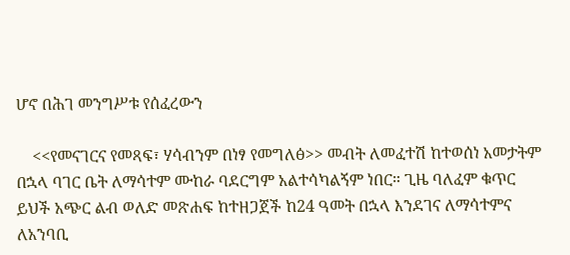ሆኖ በሕገ መንግሥቱ የሰፈረውን

    <<የመናገርና የመጻፍ፣ ሃሳብንም በነፃ የመግለፅ>> መብት ለመፈተሽ ከተወሰነ አመታትም በኋላ ባገር ቤት ለማሳተም ሙከራ ባደርግም አልተሳካልኝም ነበር። ጊዜ ባለፈም ቁጥር ይህች አጭር ልብ ወለድ መጽሐፍ ከተዘጋጀች ከ24 ዓመት በኋላ እንደገና ለማሳተምና ለአንባቢ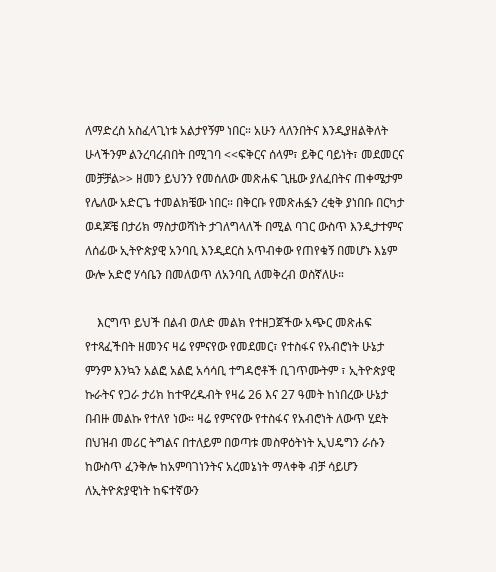ለማድረስ አስፈላጊነቱ አልታየኝም ነበር። አሁን ላለንበትና እንዲያዘልቅለት ሁላችንም ልንረባረብበት በሚገባ <<ፍቅርና ሰላም፣ ይቅር ባይነት፣ መደመርና መቻቻል>> ዘመን ይህንን የመሰለው መጽሐፍ ጊዜው ያለፈበትና ጠቀሜታም የሌለው አድርጌ ተመልክቼው ነበር። በቅርቡ የመጽሐፏን ረቂቅ ያነበቡ በርካታ ወዳጆቼ በታሪክ ማስታወሻነት ታገለግላለች በሚል ባገር ውስጥ እንዲታተምና ለሰፊው ኢትዮጵያዊ አንባቢ እንዲደርስ አጥብቀው የጠየቁኝ በመሆኑ እኔም ውሎ አድሮ ሃሳቤን በመለወጥ ለአንባቢ ለመቅረብ ወስኛለሁ።

    እርግጥ ይህች በልብ ወለድ መልክ የተዘጋጀችው አጭር መጽሐፍ የተጻፈችበት ዘመንና ዛሬ የምናየው የመደመር፣ የተስፋና የአብሮነት ሁኔታ ምንም እንኳን አልፎ አልፎ አሳሳቢ ተግዳሮቶች ቢገጥሙትም ፣ ኢትዮጵያዊ ኩራትና የጋራ ታሪክ ከተዋረዱብት የዛሬ 26 እና 27 ዓመት ከነበረው ሁኔታ በብዙ መልኩ የተለየ ነው። ዛሬ የምናየው የተስፋና የአብሮነት ለውጥ ሂደት በህዝብ መሪር ትግልና በተለይም በወጣቱ መስዋዕትነት ኢህዴግን ራሱን ከውስጥ ፈንቅሎ ከአምባገነንትና አረመኔነት ማላቀቅ ብቻ ሳይሆን ለኢትዮጵያዊነት ከፍተኛውን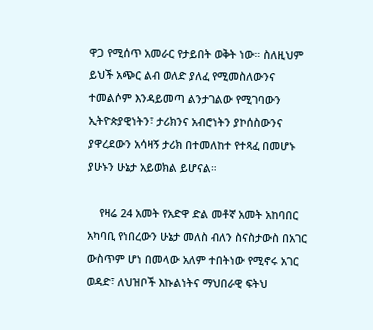ዋጋ የሚሰጥ አመራር የታይበት ወቅት ነው። ስለዚህም ይህች አጭር ልብ ወለድ ያለፈ የሚመስለውንና ተመልሶም እንዳይመጣ ልንታገልው የሚገባውን ኢትዮጵያዊነትን፣ ታሪክንና አብሮነትን ያኮሰስውንና ያዋረደውን አሳዛኝ ታሪክ በተመለከተ የተጻፈ በመሆኑ ያሁኑን ሁኔታ አይወክል ይሆናል።

    የዛሬ 24 አመት የአድዋ ድል መቶኛ አመት አከባበር አካባቢ የነበረውን ሁኔታ መለስ ብለን ስናስታውስ በአገር ውስጥም ሆነ በመላው አለም ተበትነው የሚኖሩ አገር ወዳድ፣ ለህዝቦች እኩልነትና ማህበራዊ ፍትህ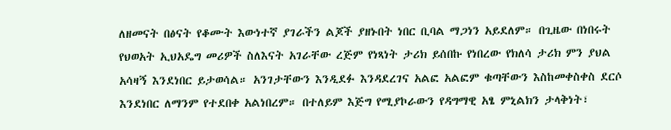ለዘመናት በፅናት የቆሙት እውነተኛ ያገራችን ልጆች ያዘኑበት ነበር ቢባል ማጋነን አይደለም። በጊዜው በነበሩት የህወአት ኢህአዴግ መሪዎች ስለእናት አገራቸው ረጅም የነጻነት ታሪክ ይሰበኩ የነበረው የክለሳ ታሪክ ምን ያህል አሳዛኝ እንደነበር ይታወሳል። አንገታቸውን እንዲደፉ እንዳደረገና አልፎ አልፎም ቁጣቸውን እስከመቀስቀስ ደርሶ እንደነበር ለማንም የተደበቀ አልነበረም። በተለይም እጅግ የሚያኮራውን የዳግማዊ አፄ ምኒልክን ታላቅነት፣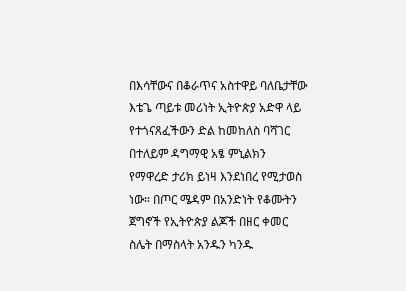በእሳቸውና በቆራጥና አስተዋይ ባለቤታቸው እቴጌ ጣይቱ መሪነት ኢትዮጵያ አድዋ ላይ የተጎናጸፈችውን ድል ከመከለስ ባሻገር በተለይም ዳግማዊ አፄ ምኒልክን የማዋረድ ታሪክ ይነዛ እንደነበረ የሚታወስ ነው። በጦር ሜዳም በአንድነት የቆሙትን ጀግኖች የኢትዮጵያ ልጆች በዘር ቀመር ስሌት በማስላት አንዱን ካንዱ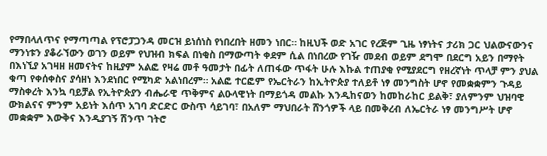የማበላለጥና የማጣጣል የፕሮፓጋንዳ መርዝ ይነሰነስ የነበረበት ዘመን ነበር። ከዚህች ወድ አገር የረጅም ጊዜ ነፃነትና ታሪክ ጋር ህልውናውንና ማንነቱን ያቆራኘውን ወገን ወይም የህዝብ ክፍል በነቂስ በማውጣት ቀደም ሲል በነበረው የገዥ መደብ ወይም ደግሞ በደርግ አይን በማየት በእነኚያ አገዛዘ ዘመናትና ከዚያም አልፎ የዛሬ መቶ ዓመታት በፊት ለጠፋው ጥፋት ሁሉ እኩል ተጠያቂ የሚያደርግ የዘረኛነት ጥላቻ ምን ያህል ቁጣ የቀሰቀስና ያሳዘነ እንደነበር የሚካድ አልነበረም። አልፎ ተርፎም የኤርትራን ከኢትዮጵያ ተለይቶ ነፃ መንግስት ሆኖ የመቋቋምን ጉዳይ ማስቀረት እንኳ ባይቻል የኢትዮጵያን ብሔራዊ ጥቅምና ልዑላዊነት በማይጎዳ መልኩ እንዲከናወን ከመከራከር ይልቅ፣ ያለምንም ህዝባዊ ውክልናና ምንም አይነት እሰጥ አገባ ድርድር ውስጥ ሳይገባ፣ በአለም ማህበራት ሸንጎዎች ላይ በመቅረብ ለኤርትራ ነፃ መንግሥት ሆኖ መቋቋም እውቅና እንዲያገኝ ሽንጥ ገትሮ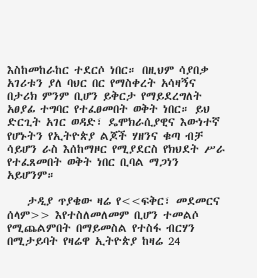እስከመከራከር ተደርሶ ነበር። በዚህም ሳያበቃ አገሪቱን ያለ ባህር በር የማስቀረት አሳዛኝና በታሪክ ምንም ቢሆን ይቅርታ የማይደረግለት አፀያፊ ተግባር የተፈፀመበት ወቅት ነበር። ይህ ድርጊት አገር ወዳድ፣ ዴሞክራሲያዊና እውነተኛ የሆኑትን የኢትዮጵያ ልጆች ሃዘንና ቁጣ ብቻ ሳይሆን ራስ እሰከማዞር የሚያደርስ የክህደት ሥራ የተፈጸመበት ወቅት ነበር ቢባል ማጋነን አይሆንም።

    ታዲያ ጥያቄው ዛሬ የ<<ፍቅር፣ መደመርና ሰላም>> እየተስለመለመም ቢሆን ተመልሶ የሚጨልምበት በማይመስል የተስፋ ብርሃን በሚታይባት የዛሬዋ ኢትዮጵያ ከዛሬ 24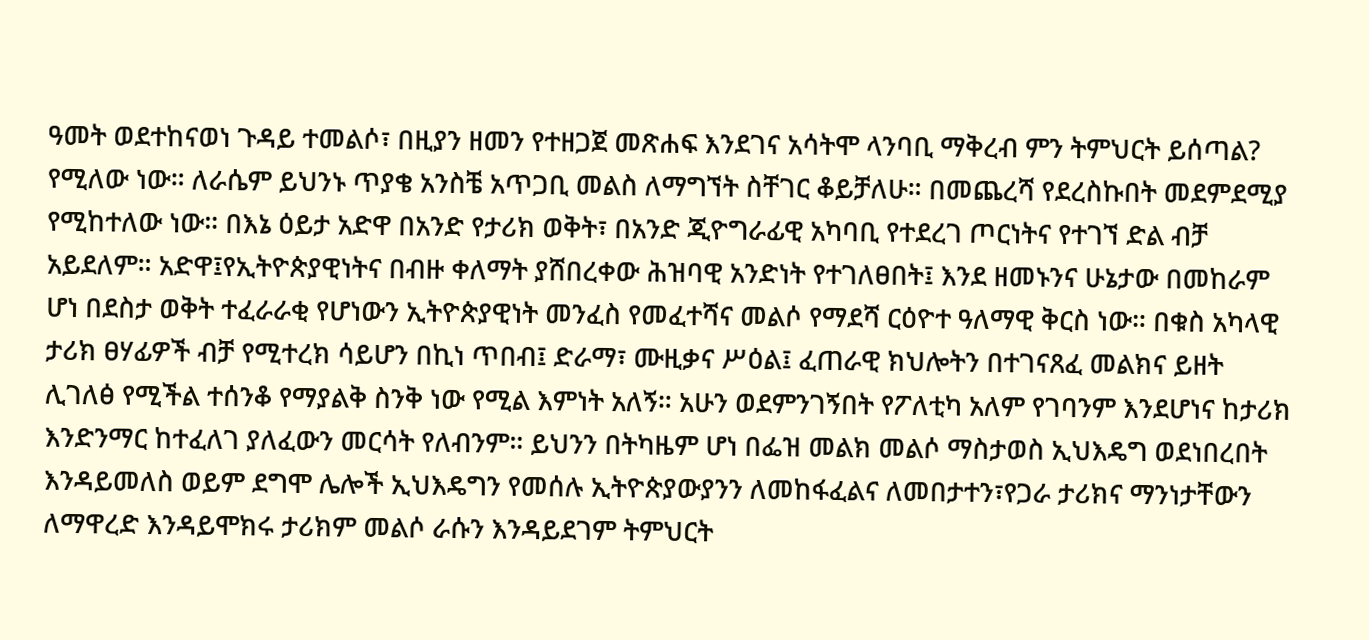ዓመት ወደተከናወነ ጉዳይ ተመልሶ፣ በዚያን ዘመን የተዘጋጀ መጽሐፍ እንደገና አሳትሞ ላንባቢ ማቅረብ ምን ትምህርት ይሰጣል? የሚለው ነው። ለራሴም ይህንኑ ጥያቄ አንስቼ አጥጋቢ መልስ ለማግኘት ስቸገር ቆይቻለሁ። በመጨረሻ የደረስኩበት መደምደሚያ የሚከተለው ነው። በእኔ ዕይታ አድዋ በአንድ የታሪክ ወቅት፣ በአንድ ጂዮግራፊዊ አካባቢ የተደረገ ጦርነትና የተገኘ ድል ብቻ አይደለም። አድዋ፤የኢትዮጵያዊነትና በብዙ ቀለማት ያሸበረቀው ሕዝባዊ አንድነት የተገለፀበት፤ እንደ ዘመኑንና ሁኔታው በመከራም ሆነ በደስታ ወቅት ተፈራራቂ የሆነውን ኢትዮጵያዊነት መንፈስ የመፈተሻና መልሶ የማደሻ ርዕዮተ ዓለማዊ ቅርስ ነው። በቁስ አካላዊ ታሪክ ፀሃፊዎች ብቻ የሚተረክ ሳይሆን በኪነ ጥበብ፤ ድራማ፣ ሙዚቃና ሥዕል፤ ፈጠራዊ ክህሎትን በተገናጸፈ መልክና ይዘት ሊገለፅ የሚችል ተሰንቆ የማያልቅ ስንቅ ነው የሚል እምነት አለኝ። አሁን ወደምንገኝበት የፖለቲካ አለም የገባንም እንደሆነና ከታሪክ እንድንማር ከተፈለገ ያለፈውን መርሳት የለብንም። ይህንን በትካዜም ሆነ በፌዝ መልክ መልሶ ማስታወስ ኢህእዴግ ወደነበረበት እንዳይመለስ ወይም ደግሞ ሌሎች ኢህእዴግን የመሰሉ ኢትዮጵያውያንን ለመከፋፈልና ለመበታተን፣የጋራ ታሪክና ማንነታቸውን ለማዋረድ እንዳይሞክሩ ታሪክም መልሶ ራሱን እንዳይደገም ትምህርት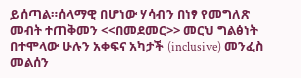ይሰጣል።ሰላማዊ በሆነው ሃሳብን በነፃ የመግለጽ መብት ተጠቅመን <<በመደመር>> መርህ ግልፅነት በተሞላው ሁሉን አቀፍና አካታች (inclusive) መንፈስ መልሰን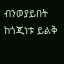ብንወያይበት ከጎጂነቱ ይልቅ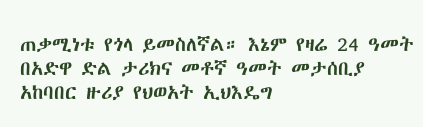ጠቃሚነቱ የጎላ ይመስለኛል። እኔም የዛሬ 24 ዓመት በአድዋ ድል ታሪክና መቶኛ ዓመት መታሰቢያ አከባበር ዙሪያ የህወአት ኢህእዴግ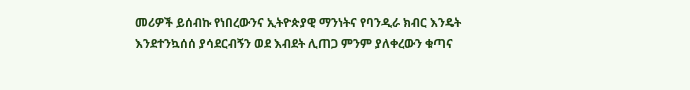መሪዎች ይሰብኩ የነበረውንና ኢትዮጵያዊ ማንነትና የባንዲራ ክብር እንዴት እንደተንኳሰሰ ያሳደርብኝን ወደ እብደት ሊጠጋ ምንም ያለቀረውን ቁጣና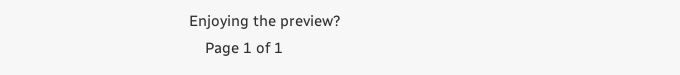Enjoying the preview?
    Page 1 of 1